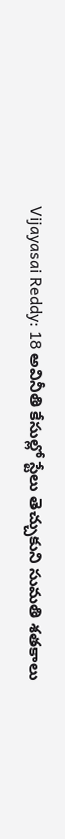Vijayasai Reddy: 18 అవినీతి కేసుల్లో స్టేలు తెచ్చుకుని సుమతి శతకాలు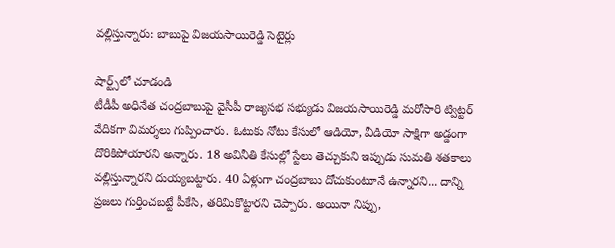వల్లిస్తున్నారు: బాబుపై విజయసాయిరెడ్డి సెటైర్లు

షార్ట్స్‌లో చూడండి
టీడీపీ అధినేత చంద్రబాబుపై వైసీపీ రాజ్యసభ సభ్యుడు విజయసాయిరెడ్డి మరోసారి ట్విట్టర్ వేదికగా విమర్శలు గుప్పించారు. ఓటుకు నోటు కేసులో ఆడియో, వీడియో సాక్షిగా అడ్డంగా దొరికిపోయారని అన్నారు. 18 అవినీతి కేసుల్లో స్టేలు తెచ్చుకుని ఇప్పుడు సుమతి శతకాలు వల్లిస్తున్నారని దుయ్యబట్టారు. 40 ఏళ్లుగా చంద్రబాబు దోచుకుంటూనే ఉన్నారని... దాన్ని ప్రజలు గుర్తించబట్టే పీకేసి, తరిమికొట్టారని చెప్పారు. అయినా నిప్పు,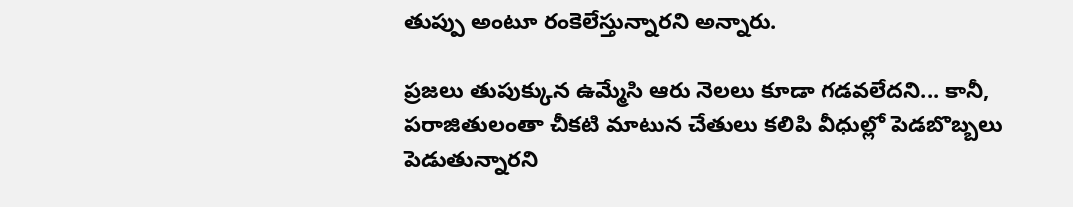తుప్పు అంటూ రంకెలేస్తున్నారని అన్నారు.

ప్రజలు తుపుక్కున ఉమ్మేసి ఆరు నెలలు కూడా గడవలేదని... కానీ, పరాజితులంతా చీకటి మాటున చేతులు కలిపి వీధుల్లో పెడబొబ్బలు పెడుతున్నారని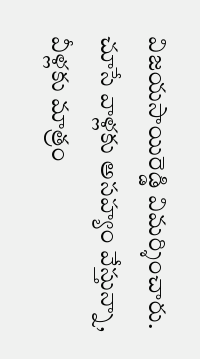విజయసాయిరెడ్డి విమర్శించారు. చూసే వాళ్లకు అసహ్యం వేస్తున్నా, వీళ్లకు మాత్రం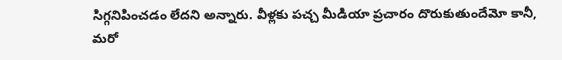సిగ్గనిపించడం లేదని అన్నారు. వీళ్లకు పచ్చ మీడియా ప్రచారం దొరుకుతుందేమో కానీ, మరో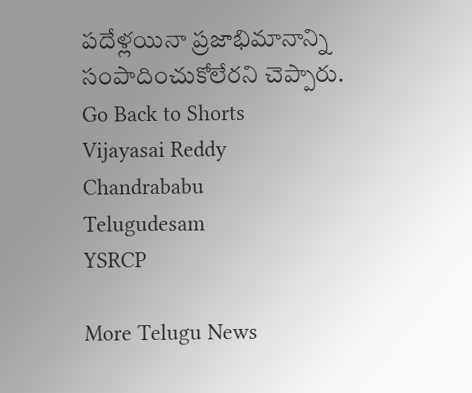పదేళ్లయినా ప్రజాభిమానాన్ని సంపాదించుకోలేరని చెప్పారు.
Go Back to Shorts
Vijayasai Reddy
Chandrababu
Telugudesam
YSRCP

More Telugu News